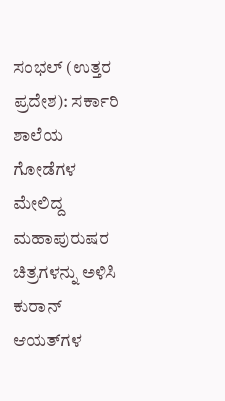ಸಂಭಲ್ (ಉತ್ತರ ಪ್ರದೇಶ): ಸರ್ಕಾರಿ ಶಾಲೆಯ ಗೋಡೆಗಳ ಮೇಲಿದ್ದ ಮಹಾಪುರುಷರ ಚಿತ್ರಗಳನ್ನು ಅಳಿಸಿ ಕುರಾನ್ ಆಯತ್‌ಗಳ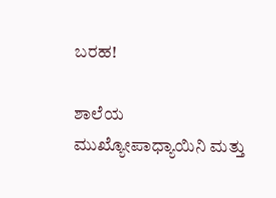ಬರಹ!

ಶಾಲೆಯ ಮುಖ್ಯೋಪಾಧ್ಯಾಯಿನಿ ಮತ್ತು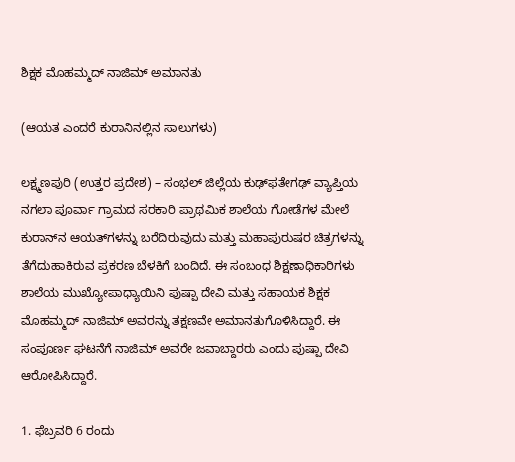ಶಿಕ್ಷಕ ಮೊಹಮ್ಮದ್ ನಾಜಿಮ್ ಅಮಾನತು

(ಆಯತ ಎಂದರೆ ಕುರಾನಿನಲ್ಲಿನ ಸಾಲುಗಳು)

ಲಕ್ಷ್ಮಣಪುರಿ (ಉತ್ತರ ಪ್ರದೇಶ) – ಸಂಭಲ್ ಜಿಲ್ಲೆಯ ಕುಢ್‌ಫತೇಗಢ್ ವ್ಯಾಪ್ತಿಯ ನಗಲಾ ಪೂರ್ವಾ ಗ್ರಾಮದ ಸರಕಾರಿ ಪ್ರಾಥಮಿಕ ಶಾಲೆಯ ಗೋಡೆಗಳ ಮೇಲೆ ಕುರಾನ್‌ನ ಆಯತ್‌ಗಳನ್ನು ಬರೆದಿರುವುದು ಮತ್ತು ಮಹಾಪುರುಷರ ಚಿತ್ರಗಳನ್ನು ತೆಗೆದುಹಾಕಿರುವ ಪ್ರಕರಣ ಬೆಳಕಿಗೆ ಬಂದಿದೆ. ಈ ಸಂಬಂಧ ಶಿಕ್ಷಣಾಧಿಕಾರಿಗಳು ಶಾಲೆಯ ಮುಖ್ಯೋಪಾಧ್ಯಾಯಿನಿ ಪುಷ್ಪಾ ದೇವಿ ಮತ್ತು ಸಹಾಯಕ ಶಿಕ್ಷಕ ಮೊಹಮ್ಮದ್ ನಾಜಿಮ್ ಅವರನ್ನು ತಕ್ಷಣವೇ ಅಮಾನತುಗೊಳಿಸಿದ್ದಾರೆ. ಈ ಸಂಪೂರ್ಣ ಘಟನೆಗೆ ನಾಜಿಮ್ ಅವರೇ ಜವಾಬ್ದಾರರು ಎಂದು ಪುಷ್ಪಾ ದೇವಿ ಆರೋಪಿಸಿದ್ದಾರೆ.

1. ಫೆಬ್ರವರಿ 6 ರಂದು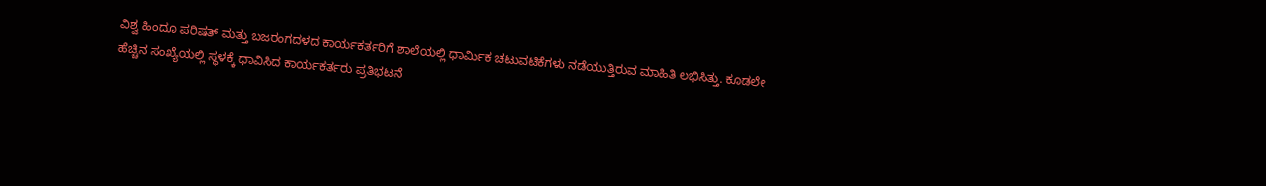ವಿಶ್ವ ಹಿಂದೂ ಪರಿಷತ್ ಮತ್ತು ಬಜರಂಗದಳದ ಕಾರ್ಯಕರ್ತರಿಗೆ ಶಾಲೆಯಲ್ಲಿ ಧಾರ್ಮಿಕ ಚಟುವಟಿಕೆಗಳು ನಡೆಯುತ್ತಿರುವ ಮಾಹಿತಿ ಲಭಿಸಿತ್ತು. ಕೂಡಲೇ ಹೆಚ್ಚಿನ ಸಂಖ್ಯೆಯಲ್ಲಿ ಸ್ಥಳಕ್ಕೆ ಧಾವಿಸಿದ ಕಾರ್ಯಕರ್ತರು ಪ್ರತಿಭಟನೆ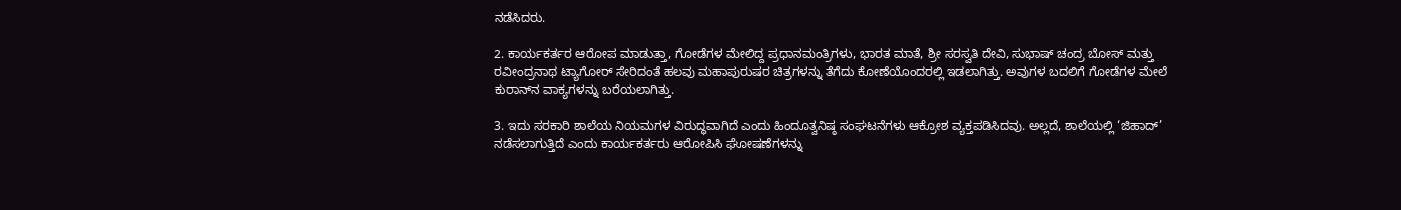ನಡೆಸಿದರು.

2. ಕಾರ್ಯಕರ್ತರ ಆರೋಪ ಮಾಡುತ್ತಾ, ಗೋಡೆಗಳ ಮೇಲಿದ್ದ ಪ್ರಧಾನಮಂತ್ರಿಗಳು, ಭಾರತ ಮಾತೆ, ಶ್ರೀ ಸರಸ್ವತಿ ದೇವಿ, ಸುಭಾಷ್ ಚಂದ್ರ ಬೋಸ್ ಮತ್ತು ರವೀಂದ್ರನಾಥ ಟ್ಯಾಗೋರ್ ಸೇರಿದಂತೆ ಹಲವು ಮಹಾಪುರುಷರ ಚಿತ್ರಗಳನ್ನು ತೆಗೆದು ಕೋಣೆಯೊಂದರಲ್ಲಿ ಇಡಲಾಗಿತ್ತು. ಅವುಗಳ ಬದಲಿಗೆ ಗೋಡೆಗಳ ಮೇಲೆ ಕುರಾನ್‌ನ ವಾಕ್ಯಗಳನ್ನು ಬರೆಯಲಾಗಿತ್ತು.

3. ಇದು ಸರಕಾರಿ ಶಾಲೆಯ ನಿಯಮಗಳ ವಿರುದ್ಧವಾಗಿದೆ ಎಂದು ಹಿಂದೂತ್ವನಿಷ್ಠ ಸಂಘಟನೆಗಳು ಆಕ್ರೋಶ ವ್ಯಕ್ತಪಡಿಸಿದವು. ಅಲ್ಲದೆ, ಶಾಲೆಯಲ್ಲಿ ‘ಜಿಹಾದ್’ ನಡೆಸಲಾಗುತ್ತಿದೆ ಎಂದು ಕಾರ್ಯಕರ್ತರು ಆರೋಪಿಸಿ ಘೋಷಣೆಗಳನ್ನು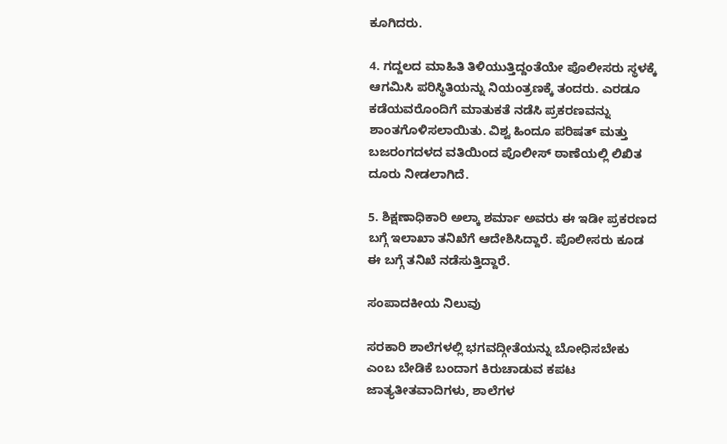ಕೂಗಿದರು.

4. ಗದ್ದಲದ ಮಾಹಿತಿ ತಿಳಿಯುತ್ತಿದ್ದಂತೆಯೇ ಪೊಲೀಸರು ಸ್ಥಳಕ್ಕೆ ಆಗಮಿಸಿ ಪರಿಸ್ಥಿತಿಯನ್ನು ನಿಯಂತ್ರಣಕ್ಕೆ ತಂದರು. ಎರಡೂ ಕಡೆಯವರೊಂದಿಗೆ ಮಾತುಕತೆ ನಡೆಸಿ ಪ್ರಕರಣವನ್ನು ಶಾಂತಗೊಳಿಸಲಾಯಿತು. ವಿಶ್ವ ಹಿಂದೂ ಪರಿಷತ್ ಮತ್ತು ಬಜರಂಗದಳದ ವತಿಯಿಂದ ಪೊಲೀಸ್ ಠಾಣೆಯಲ್ಲಿ ಲಿಖಿತ ದೂರು ನೀಡಲಾಗಿದೆ.

5. ಶಿಕ್ಷಣಾಧಿಕಾರಿ ಅಲ್ಕಾ ಶರ್ಮಾ ಅವರು ಈ ಇಡೀ ಪ್ರಕರಣದ ಬಗ್ಗೆ ಇಲಾಖಾ ತನಿಖೆಗೆ ಆದೇಶಿಸಿದ್ದಾರೆ. ಪೊಲೀಸರು ಕೂಡ ಈ ಬಗ್ಗೆ ತನಿಖೆ ನಡೆಸುತ್ತಿದ್ದಾರೆ.

ಸಂಪಾದಕೀಯ ನಿಲುವು

ಸರಕಾರಿ ಶಾಲೆಗಳಲ್ಲಿ ಭಗವದ್ಗೀತೆಯನ್ನು ಬೋಧಿಸಬೇಕು ಎಂಬ ಬೇಡಿಕೆ ಬಂದಾಗ ಕಿರುಚಾಡುವ ಕಪಟ ಜಾತ್ಯತೀತವಾದಿಗಳು, ಶಾಲೆಗಳ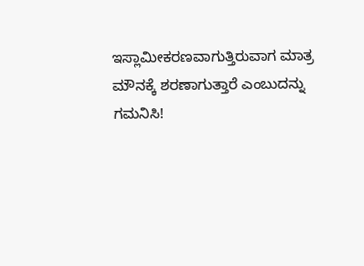ಇಸ್ಲಾಮೀಕರಣವಾಗುತ್ತಿರುವಾಗ ಮಾತ್ರ ಮೌನಕ್ಕೆ ಶರಣಾಗುತ್ತಾರೆ ಎಂಬುದನ್ನು ಗಮನಿಸಿ!